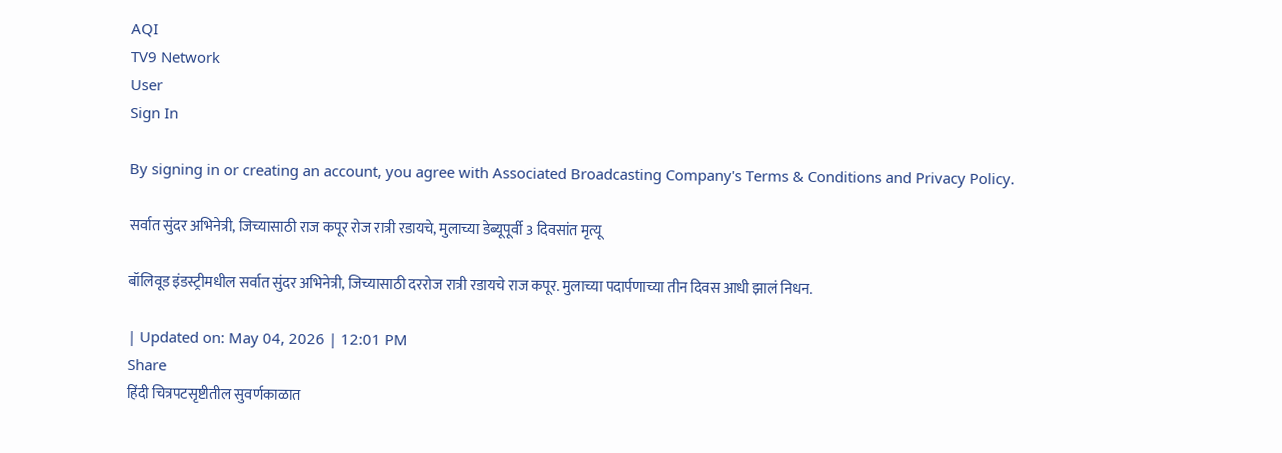AQI
TV9 Network
User
Sign In

By signing in or creating an account, you agree with Associated Broadcasting Company's Terms & Conditions and Privacy Policy.

सर्वात सुंदर अभिनेत्री, जिच्यासाठी राज कपूर रोज रात्री रडायचे, मुलाच्या डेब्यूपूर्वी 3 दिवसांत मृत्यू

बॉलिवूड इंडस्ट्रीमधील सर्वात सुंदर अभिनेत्री, जिच्यासाठी दररोज रात्री रडायचे राज कपूर. मुलाच्या पदार्पणाच्या तीन दिवस आधी झालं निधन.

| Updated on: May 04, 2026 | 12:01 PM
Share
हिंदी चित्रपटसृष्टीतील सुवर्णकाळात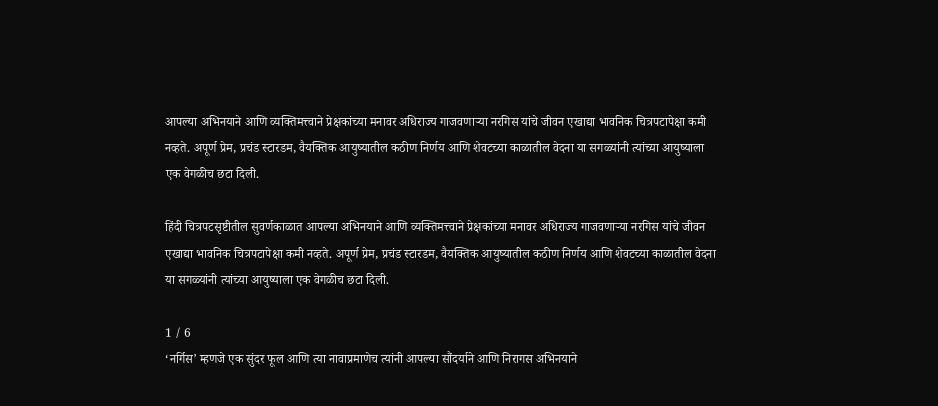आपल्या अभिनयाने आणि व्यक्तिमत्त्वाने प्रेक्षकांच्या मनावर अधिराज्य गाजवणाऱ्या नरगिस यांचे जीवन एखाद्या भावनिक चित्रपटापेक्षा कमी नव्हते. अपूर्ण प्रेम, प्रचंड स्टारडम, वैयक्तिक आयुष्यातील कठीण निर्णय आणि शेवटच्या काळातील वेदना या सगळ्यांनी त्यांच्या आयुष्याला एक वेगळीच छटा दिली.

हिंदी चित्रपटसृष्टीतील सुवर्णकाळात आपल्या अभिनयाने आणि व्यक्तिमत्त्वाने प्रेक्षकांच्या मनावर अधिराज्य गाजवणाऱ्या नरगिस यांचे जीवन एखाद्या भावनिक चित्रपटापेक्षा कमी नव्हते. अपूर्ण प्रेम, प्रचंड स्टारडम, वैयक्तिक आयुष्यातील कठीण निर्णय आणि शेवटच्या काळातील वेदना या सगळ्यांनी त्यांच्या आयुष्याला एक वेगळीच छटा दिली.

1 / 6
‘नर्गिस’ म्हणजे एक सुंदर फूल आणि त्या नावाप्रमाणेच त्यांनी आपल्या सौंदर्याने आणि निरागस अभिनयाने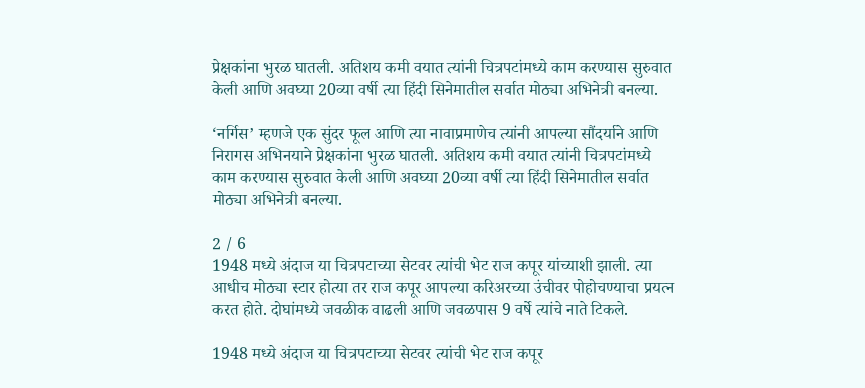प्रेक्षकांना भुरळ घातली. अतिशय कमी वयात त्यांनी चित्रपटांमध्ये काम करण्यास सुरुवात केली आणि अवघ्या 20व्या वर्षी त्या हिंदी सिनेमातील सर्वात मोठ्या अभिनेत्री बनल्या.

‘नर्गिस’ म्हणजे एक सुंदर फूल आणि त्या नावाप्रमाणेच त्यांनी आपल्या सौंदर्याने आणि निरागस अभिनयाने प्रेक्षकांना भुरळ घातली. अतिशय कमी वयात त्यांनी चित्रपटांमध्ये काम करण्यास सुरुवात केली आणि अवघ्या 20व्या वर्षी त्या हिंदी सिनेमातील सर्वात मोठ्या अभिनेत्री बनल्या.

2 / 6
1948 मध्ये अंदाज या चित्रपटाच्या सेटवर त्यांची भेट राज कपूर यांच्याशी झाली. त्या आधीच मोठ्या स्टार होत्या तर राज कपूर आपल्या करिअरच्या उंचीवर पोहोचण्याचा प्रयत्न करत होते. दोघांमध्ये जवळीक वाढली आणि जवळपास 9 वर्षे त्यांचे नाते टिकले.

1948 मध्ये अंदाज या चित्रपटाच्या सेटवर त्यांची भेट राज कपूर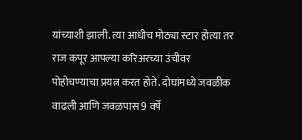यांच्याशी झाली. त्या आधीच मोठ्या स्टार होत्या तर राज कपूर आपल्या करिअरच्या उंचीवर पोहोचण्याचा प्रयत्न करत होते. दोघांमध्ये जवळीक वाढली आणि जवळपास 9 वर्षे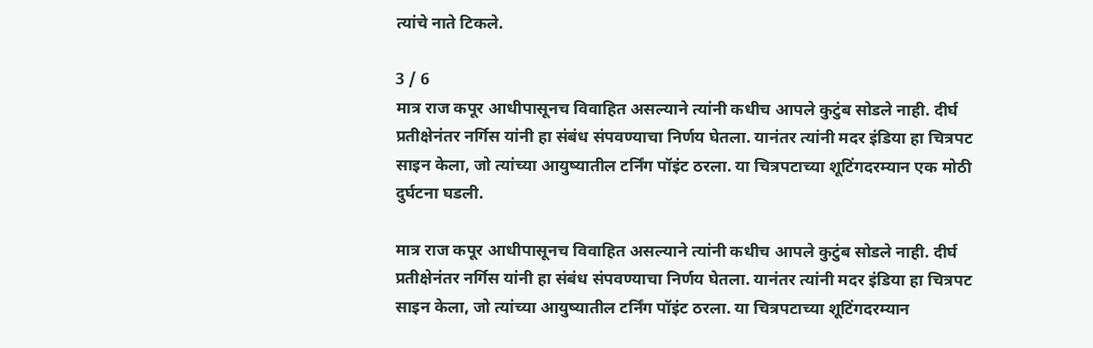त्यांचे नाते टिकले.

3 / 6
मात्र राज कपूर आधीपासूनच विवाहित असल्याने त्यांनी कधीच आपले कुटुंब सोडले नाही. दीर्घ प्रतीक्षेनंतर नर्गिस यांनी हा संबंध संपवण्याचा निर्णय घेतला. यानंतर त्यांनी मदर इंडिया हा चित्रपट साइन केला, जो त्यांच्या आयुष्यातील टर्निंग पॉइंट ठरला. या चित्रपटाच्या शूटिंगदरम्यान एक मोठी दुर्घटना घडली.

मात्र राज कपूर आधीपासूनच विवाहित असल्याने त्यांनी कधीच आपले कुटुंब सोडले नाही. दीर्घ प्रतीक्षेनंतर नर्गिस यांनी हा संबंध संपवण्याचा निर्णय घेतला. यानंतर त्यांनी मदर इंडिया हा चित्रपट साइन केला, जो त्यांच्या आयुष्यातील टर्निंग पॉइंट ठरला. या चित्रपटाच्या शूटिंगदरम्यान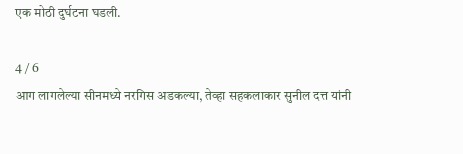एक मोठी दुर्घटना घडली.

4 / 6
आग लागलेल्या सीनमध्ये नरगिस अडकल्या, तेव्हा सहकलाकार सुनील दत्त यांनी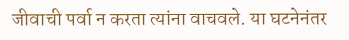जीवाची पर्वा न करता त्यांना वाचवले. या घटनेनंतर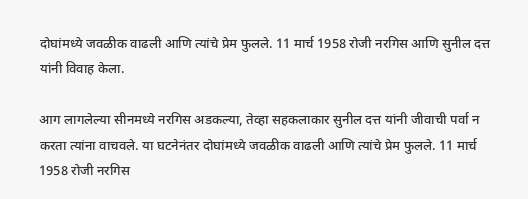दोघांमध्ये जवळीक वाढली आणि त्यांचे प्रेम फुलले. 11 मार्च 1958 रोजी नरगिस आणि सुनील दत्त यांनी विवाह केला.

आग लागलेल्या सीनमध्ये नरगिस अडकल्या, तेव्हा सहकलाकार सुनील दत्त यांनी जीवाची पर्वा न करता त्यांना वाचवले. या घटनेनंतर दोघांमध्ये जवळीक वाढली आणि त्यांचे प्रेम फुलले. 11 मार्च 1958 रोजी नरगिस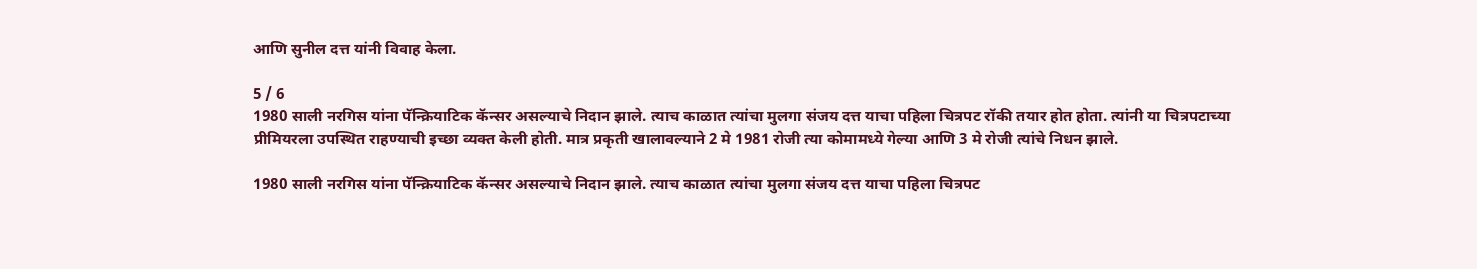आणि सुनील दत्त यांनी विवाह केला.

5 / 6
1980 साली नरगिस यांना पॅन्क्रियाटिक कॅन्सर असल्याचे निदान झाले. त्याच काळात त्यांचा मुलगा संजय दत्त याचा पहिला चित्रपट रॉकी तयार होत होता. त्यांनी या चित्रपटाच्या प्रीमियरला उपस्थित राहण्याची इच्छा व्यक्त केली होती. मात्र प्रकृती खालावल्याने 2 मे 1981 रोजी त्या कोमामध्ये गेल्या आणि 3 मे रोजी त्यांचे निधन झाले.

1980 साली नरगिस यांना पॅन्क्रियाटिक कॅन्सर असल्याचे निदान झाले. त्याच काळात त्यांचा मुलगा संजय दत्त याचा पहिला चित्रपट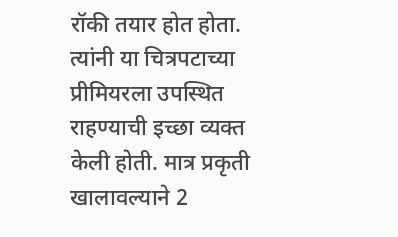रॉकी तयार होत होता. त्यांनी या चित्रपटाच्या प्रीमियरला उपस्थित राहण्याची इच्छा व्यक्त केली होती. मात्र प्रकृती खालावल्याने 2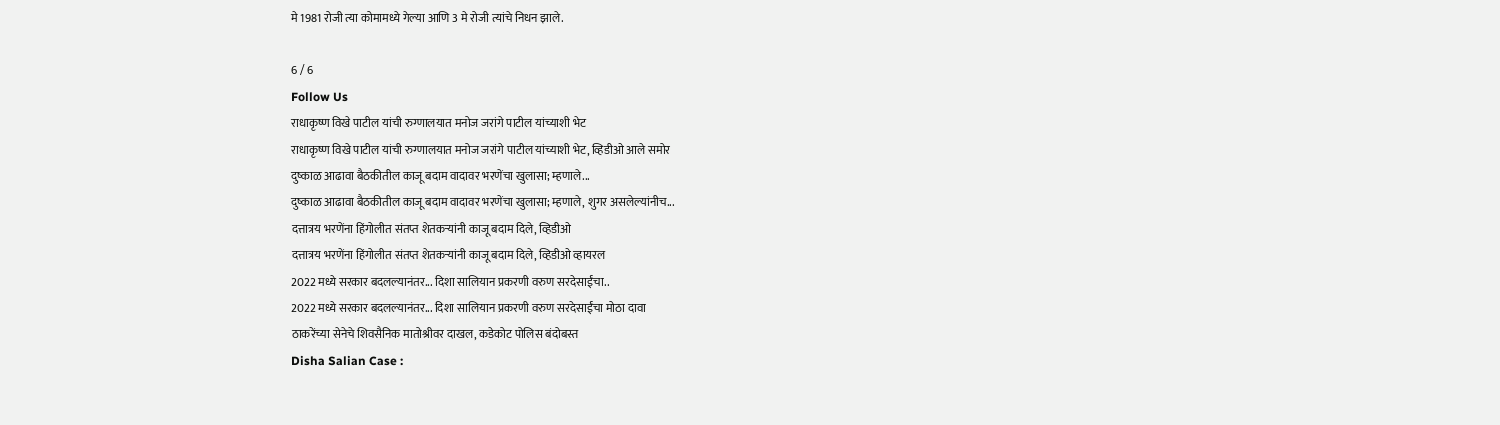मे 1981 रोजी त्या कोमामध्ये गेल्या आणि 3 मे रोजी त्यांचे निधन झाले.

6 / 6
Follow Us
राधाकृष्ण विखे पाटील यांची रुग्णालयात मनोज जरांगे पाटील यांच्याशी भेट
राधाकृष्ण विखे पाटील यांची रुग्णालयात मनोज जरांगे पाटील यांच्याशी भेट, व्हिडीओ आले समोर
दुष्काळ आढावा बैठकीतील काजू बदाम वादावर भरणेंचा खुलासा; म्हणाले...
दुष्काळ आढावा बैठकीतील काजू बदाम वादावर भरणेंचा खुलासा; म्हणाले, शुगर असलेल्यांनीच...
दत्तात्रय भरणेंना हिंगोलीत संतप्त शेतकऱ्यांनी काजू बदाम दिले, व्हिडीओ
दत्तात्रय भरणेंना हिंगोलीत संतप्त शेतकऱ्यांनी काजू बदाम दिले, व्हिडीओ व्हायरल
2022 मध्ये सरकार बदलल्यानंतर... दिशा सालियान प्रकरणी वरुण सरदेसाईंचा..
2022 मध्ये सरकार बदलल्यानंतर... दिशा सालियान प्रकरणी वरुण सरदेसाईंचा मोठा दावा
ठाकरेंच्या सेनेचे शिवसैनिक मातोश्रीवर दाखल, कडेकोट पोलिस बंदोबस्त
Disha Salian Case :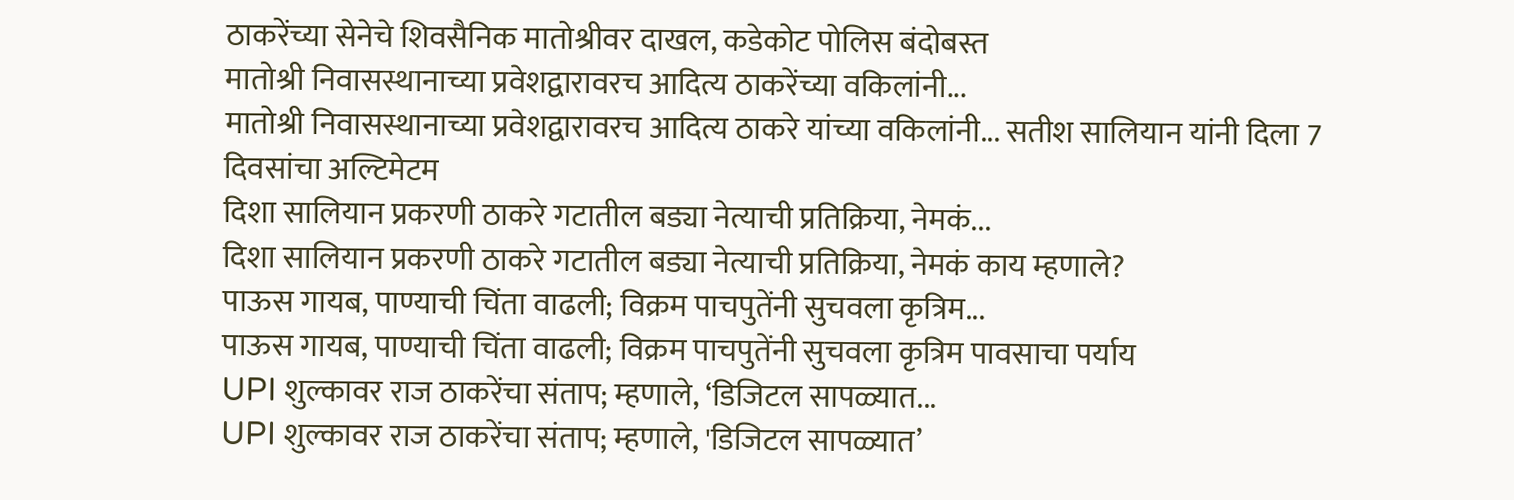ठाकरेंच्या सेनेचे शिवसैनिक मातोश्रीवर दाखल, कडेकोट पोलिस बंदोबस्त
मातोश्री निवासस्थानाच्या प्रवेशद्वारावरच आदित्य ठाकरेंच्या वकिलांनी...
मातोश्री निवासस्थानाच्या प्रवेशद्वारावरच आदित्य ठाकरे यांच्या वकिलांनी... सतीश सालियान यांनी दिला 7 दिवसांचा अल्टिमेटम
दिशा सालियान प्रकरणी ठाकरे गटातील बड्या नेत्याची प्रतिक्रिया, नेमकं...
दिशा सालियान प्रकरणी ठाकरे गटातील बड्या नेत्याची प्रतिक्रिया, नेमकं काय म्हणाले?
पाऊस गायब, पाण्याची चिंता वाढली; विक्रम पाचपुतेंनी सुचवला कृत्रिम...
पाऊस गायब, पाण्याची चिंता वाढली; विक्रम पाचपुतेंनी सुचवला कृत्रिम पावसाचा पर्याय
UPI शुल्कावर राज ठाकरेंचा संताप; म्हणाले, ‘डिजिटल सापळ्यात...
UPI शुल्कावर राज ठाकरेंचा संताप; म्हणाले, 'डिजिटल सापळ्यात’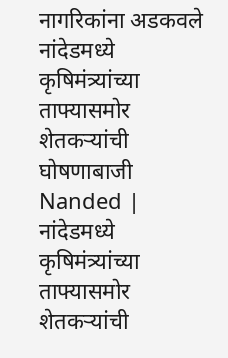नागरिकांना अडकवले
नांदेडमध्ये कृषिमंत्र्यांच्या ताफ्यासमोर शेतकऱ्यांची घोषणाबाजी
Nanded | नांदेडमध्ये कृषिमंत्र्यांच्या ताफ्यासमोर शेतकऱ्यांची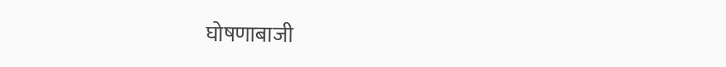घोषणाबाजी